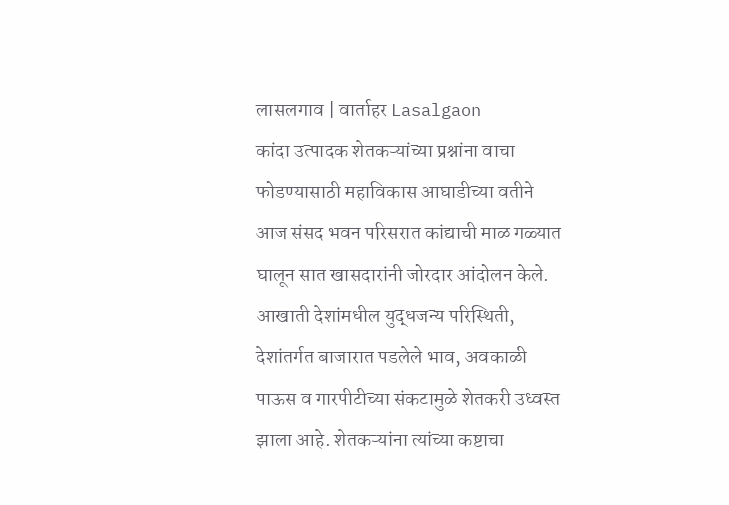लासलगाव | वार्ताहर Lasalgaon
कांदा उत्पादक शेतकऱ्यांच्या प्रश्नांना वाचा फोडण्यासाठी महाविकास आघाडीच्या वतीने आज संसद भवन परिसरात कांद्याची माळ गळ्यात घालून सात खासदारांनी जोरदार आंदोलन केले.
आखाती देशांमधील युद्धजन्य परिस्थिती, देशांतर्गत बाजारात पडलेले भाव, अवकाळी पाऊस व गारपीटीच्या संकटामुळे शेतकरी उध्वस्त झाला आहे. शेतकऱ्यांना त्यांच्या कष्टाचा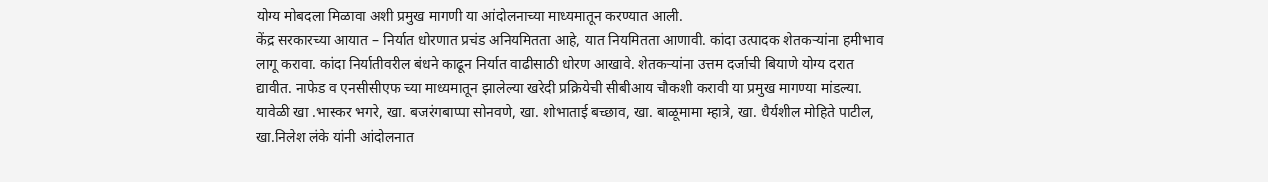योग्य मोबदला मिळावा अशी प्रमुख मागणी या आंदोलनाच्या माध्यमातून करण्यात आली.
केंद्र सरकारच्या आयात – निर्यात धोरणात प्रचंड अनियमितता आहे, यात नियमितता आणावी. कांदा उत्पादक शेतकऱ्यांना हमीभाव लागू करावा. कांदा निर्यातीवरील बंधने काढून निर्यात वाढीसाठी धोरण आखावे. शेतकऱ्यांना उत्तम दर्जाची बियाणे योग्य दरात द्यावीत. नाफेड व एनसीसीएफ च्या माध्यमातून झालेल्या खरेदी प्रक्रियेची सीबीआय चौकशी करावी या प्रमुख मागण्या मांडल्या.
यावेळी खा .भास्कर भगरे, खा. बजरंगबाप्पा सोनवणे, खा. शोभाताई बच्छाव, खा. बाळूमामा म्हात्रे, खा. धैर्यशील मोहिते पाटील, खा.निलेश लंके यांनी आंदोलनात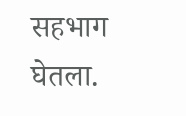सहभाग घेतला.